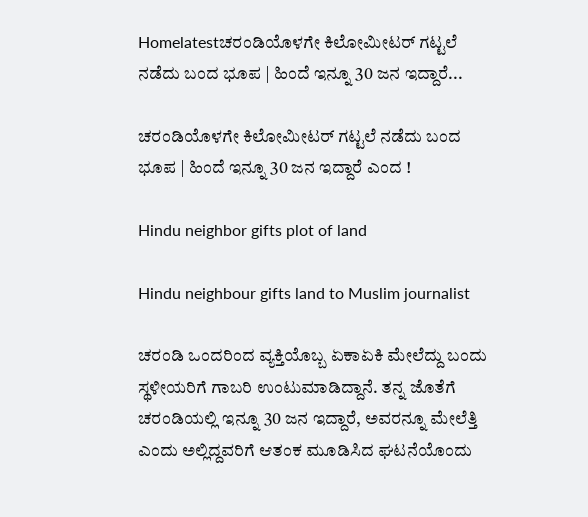Homelatestಚರಂಡಿಯೊಳಗೇ ಕಿಲೋಮೀಟರ್ ಗಟ್ಟಲೆ ನಡೆದು ಬಂದ ಭೂಪ | ಹಿಂದೆ ಇನ್ನೂ 30 ಜನ ಇದ್ದಾರೆ...

ಚರಂಡಿಯೊಳಗೇ ಕಿಲೋಮೀಟರ್ ಗಟ್ಟಲೆ ನಡೆದು ಬಂದ ಭೂಪ | ಹಿಂದೆ ಇನ್ನೂ 30 ಜನ ಇದ್ದಾರೆ ಎಂದ !

Hindu neighbor gifts plot of land

Hindu neighbour gifts land to Muslim journalist

ಚರಂಡಿ ಒಂದರಿಂದ ವ್ಯಕ್ತಿಯೊಬ್ಬ ಏಕಾಏಕಿ ಮೇಲೆದ್ದು ಬಂದು ಸ್ಥಳೀಯರಿಗೆ ಗಾಬರಿ ಉಂಟುಮಾಡಿದ್ದಾನೆ. ತನ್ನ ಜೊತೆಗೆ ಚರಂಡಿಯಲ್ಲಿ ಇನ್ನೂ 30 ಜನ ಇದ್ದಾರೆ, ಅವರನ್ನೂ ಮೇಲೆತ್ತಿ ಎಂದು ಅಲ್ಲಿದ್ದವರಿಗೆ ಆತಂಕ ಮೂಡಿಸಿದ ಘಟನೆಯೊಂದು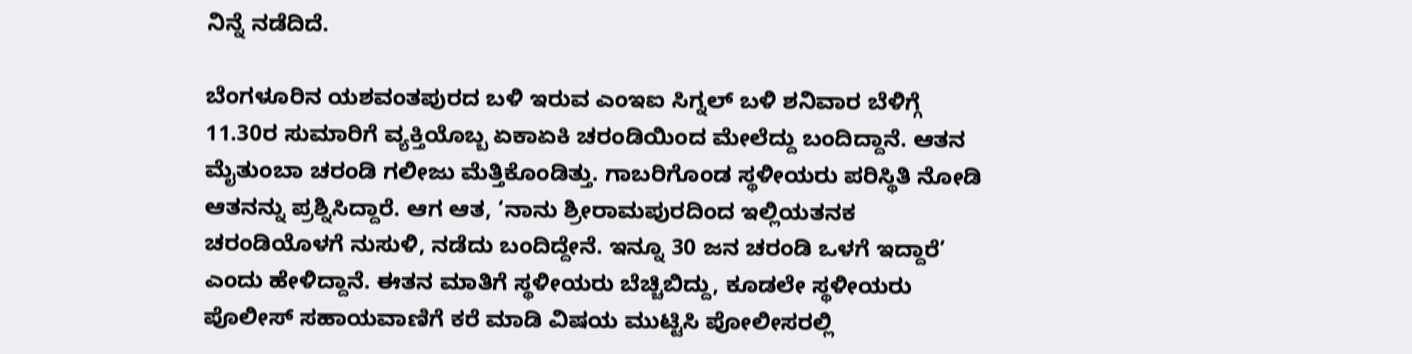ನಿನ್ನೆ ನಡೆದಿದೆ.

ಬೆಂಗಳೂರಿನ ಯಶವಂತಪುರದ ಬಳಿ ಇರುವ ಎಂಇಐ ಸಿಗ್ನಲ್ ಬಳಿ ಶನಿವಾರ ಬೆಳಿಗ್ಗೆ 11.30ರ ಸುಮಾರಿಗೆ ವ್ಯಕ್ತಿಯೊಬ್ಬ ಏಕಾಏಕಿ ಚರಂಡಿಯಿಂದ ಮೇಲೆದ್ದು ಬಂದಿದ್ದಾನೆ. ಆತನ ಮೈತುಂಬಾ ಚರಂಡಿ ಗಲೀಜು ಮೆತ್ತಿಕೊಂಡಿತ್ತು. ಗಾಬರಿಗೊಂಡ ಸ್ಥಳೀಯರು ಪರಿಸ್ಥಿತಿ ನೋಡಿ ಆತನನ್ನು ಪ್ರಶ್ನಿಸಿದ್ದಾರೆ. ಆಗ ಆತ, ‘ನಾನು ಶ್ರೀರಾಮಪುರದಿಂದ ಇಲ್ಲಿಯತನಕ ಚರಂಡಿಯೊಳಗೆ ನುಸುಳಿ, ನಡೆದು ಬಂದಿದ್ದೇನೆ. ಇನ್ನೂ 30 ಜನ ಚರಂಡಿ ಒಳಗೆ ಇದ್ದಾರೆ’ ಎಂದು ಹೇಳಿದ್ದಾನೆ. ಈತನ ಮಾತಿಗೆ ಸ್ಥಳೀಯರು ಬೆಚ್ಚಿಬಿದ್ದು, ಕೂಡಲೇ ಸ್ಥಳೀಯರು ಪೊಲೀಸ್ ಸಹಾಯವಾಣಿಗೆ ಕರೆ ಮಾಡಿ ವಿಷಯ ಮುಟ್ಟಿಸಿ ಪೋಲೀಸರಲ್ಲಿ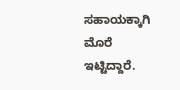ಸಹಾಯಕ್ಕಾಗಿ ಮೊರೆ ಇಟ್ಟಿದ್ದಾರೆ.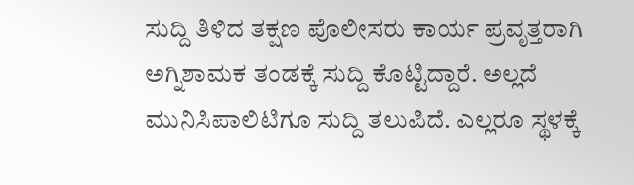ಸುದ್ದಿ ತಿಳಿದ ತಕ್ಷಣ ಪೊಲೀಸರು ಕಾರ್ಯ ಪ್ರವೃತ್ತರಾಗಿ ಅಗ್ನಿಶಾಮಕ ತಂಡಕ್ಕೆ ಸುದ್ದಿ ಕೊಟ್ಟಿದ್ದಾರೆ. ಅಲ್ಲದೆ ಮುನಿಸಿಪಾಲಿಟಿಗೂ ಸುದ್ದಿ ತಲುಪಿದೆ. ಎಲ್ಲರೂ ಸ್ಥಳಕ್ಕೆ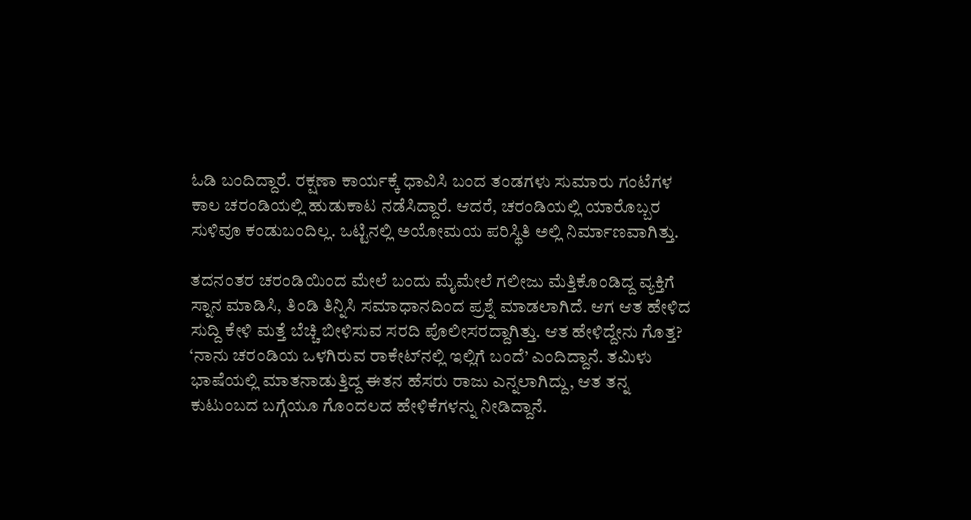ಓಡಿ ಬಂದಿದ್ದಾರೆ. ರಕ್ಷಣಾ ಕಾರ್ಯಕ್ಕೆ ಧಾವಿಸಿ ಬಂದ ತಂಡಗಳು ಸುಮಾರು ಗಂಟೆಗಳ ಕಾಲ ಚರಂಡಿಯಲ್ಲಿ ಹುಡುಕಾಟ ನಡೆಸಿದ್ದಾರೆ. ಆದರೆ, ಚರಂಡಿಯಲ್ಲಿ ಯಾರೊಬ್ಬರ ಸುಳಿವೂ ಕಂಡುಬಂದಿಲ್ಲ. ಒಟ್ಟಿನಲ್ಲಿ ಅಯೋಮಯ ಪರಿಸ್ಥಿತಿ ಅಲ್ಲಿ ನಿರ್ಮಾಣವಾಗಿತ್ತು.

ತದನಂತರ ಚರಂಡಿಯಿಂದ ಮೇಲೆ ಬಂದು ಮೈಮೇಲೆ ಗಲೀಜು ಮೆತ್ತಿಕೊಂಡಿದ್ದ ವ್ಯಕ್ತಿಗೆ ಸ್ನಾನ ಮಾಡಿಸಿ, ತಿಂಡಿ ತಿನ್ನಿಸಿ ಸಮಾಧಾನದಿಂದ ಪ್ರಶ್ನೆ ಮಾಡಲಾಗಿದೆ. ಆಗ ಆತ ಹೇಳಿದ ಸುದ್ದಿ ಕೇಳಿ ಮತ್ತೆ ಬೆಚ್ಚಿ ಬೀಳಿಸುವ ಸರದಿ ಪೊಲೀಸರದ್ದಾಗಿತ್ತು. ಆತ ಹೇಳಿದ್ದೇನು ಗೊತ್ತ? ‘ನಾನು ಚರಂಡಿಯ ಒಳಗಿರುವ ರಾಕೇಟ್‌ನಲ್ಲಿ ಇಲ್ಲಿಗೆ ಬಂದೆ’ ಎಂದಿದ್ದಾನೆ. ತಮಿಳು ಭಾಷೆಯಲ್ಲಿ ಮಾತನಾಡುತ್ತಿದ್ದ ಈತನ ಹೆಸರು ರಾಜು ಎನ್ನಲಾಗಿದ್ದು, ಆತ ತನ್ನ ಕುಟುಂಬದ ಬಗ್ಗೆಯೂ ಗೊಂದಲದ ಹೇಳಿಕೆಗಳನ್ನು ನೀಡಿದ್ದಾನೆ.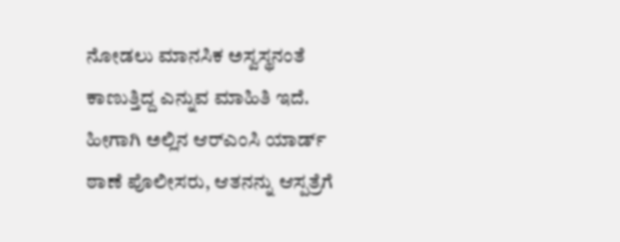ನೋಡಲು ಮಾನಸಿಕ ಅಸ್ವಸ್ಥನಂತೆ ಕಾಣುತ್ತಿದ್ದ ಎನ್ನುವ ಮಾಹಿತಿ ಇದೆ. ಹೀಗಾಗಿ ಅಲ್ಲಿನ ಆರ್‌ಎಂಸಿ ಯಾರ್ಡ್ ಠಾಣೆ ಪೊಲೀಸರು, ಆತನನ್ನು ಆಸ್ಪತ್ರೆಗೆ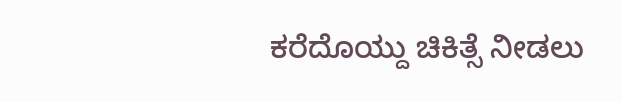ಕರೆದೊಯ್ದು ಚಿಕಿತ್ಸೆ ನೀಡಲು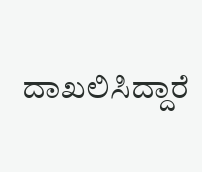ದಾಖಲಿಸಿದ್ದಾರೆ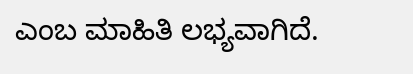ಎಂಬ ಮಾಹಿತಿ ಲಭ್ಯವಾಗಿದೆ.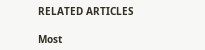RELATED ARTICLES

Most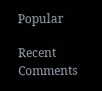Popular

Recent Comments